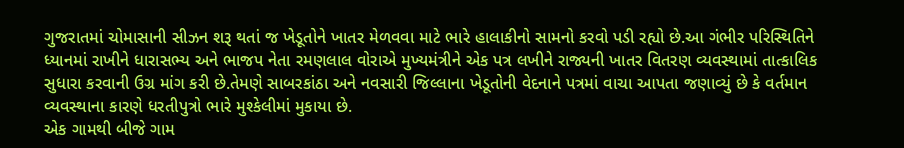ગુજરાતમાં ચોમાસાની સીઝન શરૂ થતાં જ ખેડૂતોને ખાતર મેળવવા માટે ભારે હાલાકીનો સામનો કરવો પડી રહ્યો છે.આ ગંભીર પરિસ્થિતિને ધ્યાનમાં રાખીને ધારાસભ્ય અને ભાજપ નેતા રમણલાલ વોરાએ મુખ્યમંત્રીને એક પત્ર લખીને રાજ્યની ખાતર વિતરણ વ્યવસ્થામાં તાત્કાલિક સુધારા કરવાની ઉગ્ર માંગ કરી છે.તેમણે સાબરકાંઠા અને નવસારી જિલ્લાના ખેડૂતોની વેદનાને પત્રમાં વાચા આપતા જણાવ્યું છે કે વર્તમાન વ્યવસ્થાના કારણે ધરતીપુત્રો ભારે મુશ્કેલીમાં મુકાયા છે.
એક ગામથી બીજે ગામ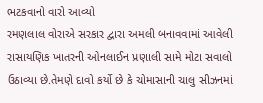ભટકવાનો વારો આવ્યો
રમણલાલ વોરાએ સરકાર દ્વારા અમલી બનાવવામાં આવેલી રાસાયણિક ખાતરની ઓનલાઈન પ્રણાલી સામે મોટા સવાલો ઉઠાવ્યા છે.તેમણે દાવો કર્યો છે કે ચોમાસાની ચાલુ સીઝનમાં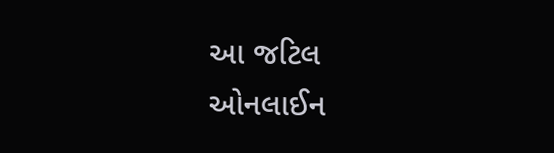આ જટિલ ઓનલાઈન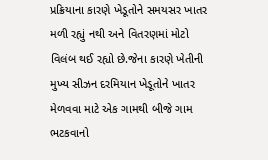પ્રક્રિયાના કારણે ખેડૂતોને સમયસર ખાતર મળી રહ્યું નથી અને વિતરણમાં મોટો વિલંબ થઈ રહ્યો છે.જેના કારણે ખેતીની મુખ્ય સીઝન દરમિયાન ખેડૂતોને ખાતર મેળવવા માટે એક ગામથી બીજે ગામ ભટકવાનો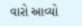વારો આવ્યો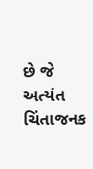છે જે અત્યંત ચિંતાજનક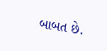બાબત છે.